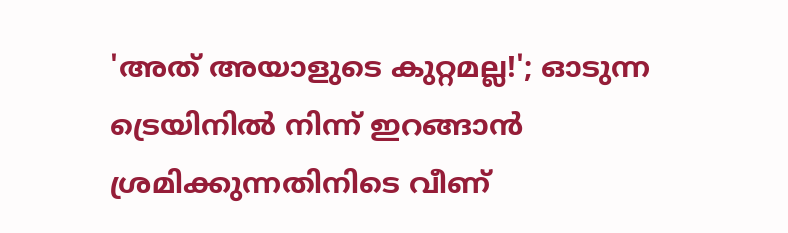'അത് അയാളുടെ കുറ്റമല്ല!'; ഓടുന്ന ട്രെയിനിൽ നിന്ന് ഇറങ്ങാന്‍ ശ്രമിക്കുന്നതിനിടെ വീണ്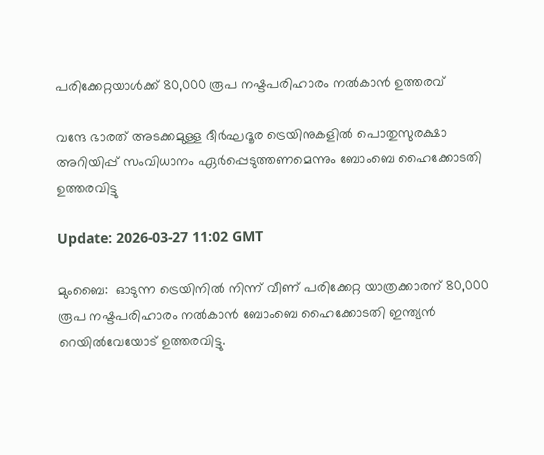പരിക്കേറ്റയാള്‍ക്ക് 80,000 രൂപ നഷ്ടപരിഹാരം നൽകാൻ ഉത്തരവ്

വന്ദേ ഭാരത് അടക്കമുള്ള ദീർഘദൂര ട്രെയിനുകളില്‍ പൊതുസുരക്ഷാ അറിയിപ്പ് സംവിധാനം ഏർപ്പെടുത്തണമെന്നും ബോംബെ ഹൈക്കോടതി ഉത്തരവിട്ടു

Update: 2026-03-27 11:02 GMT

മുംബൈ:  ഓടുന്ന ട്രെയിനിൽ നിന്ന് വീണ് പരിക്കേറ്റ യാത്രക്കാരന് 80,000 രൂപ നഷ്ടപരിഹാരം നൽകാൻ ബോംബെ ഹൈക്കോടതി ഇന്ത്യൻ റെയിൽവേയോട് ഉത്തരവിട്ടു.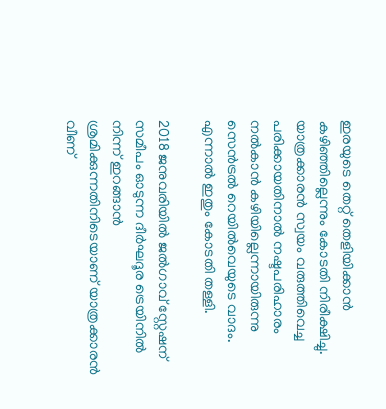ഇരയുടെ തെറ്റ് തെളിയിക്കാൻ കഴിഞ്ഞില്ലെന്നും കോടതി നിരീക്ഷിച്ചു. യാത്രക്കാരന്‍ സ്വയം വരുത്തിവെച്ച പരിക്കായതിനാൽ നഷ്ടപരിഹാരം നൽകാൻ കഴിയില്ലെന്നായിരുന്നു സെൻട്രൽ റെയിൽവെയുടെ വാദം. എന്നാല്‍ ഇതും കോടതി തള്ളി.

2018 ജനുവരിയിൽ ജൽഗാവ് സ്റ്റേഷന് സമീപം ഓടുന്ന ദീർഘദൂര ട്രെയിനിൽ നിന്ന് ഇറങ്ങാൻ ശ്രമിക്കുന്നതിനിടെയാണ് യാത്രക്കാരൻ വീണ്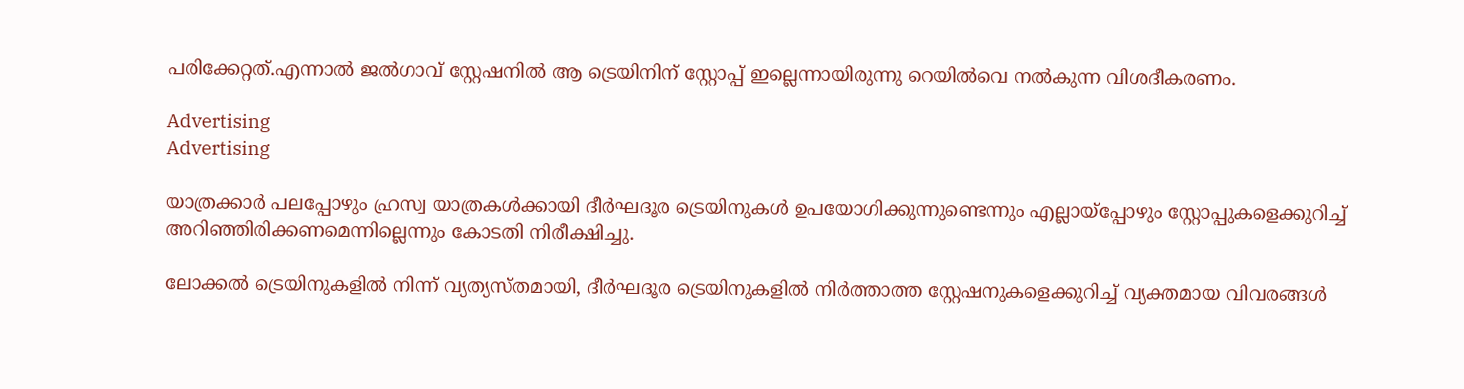പരിക്കേറ്റത്.എന്നാല്‍ ജൽഗാവ് സ്റ്റേഷനില്‍ ആ ട്രെയിനിന് സ്റ്റോപ്പ് ഇല്ലെന്നായിരുന്നു റെയില്‍വെ നല്‍കുന്ന വിശദീകരണം.

Advertising
Advertising

യാത്രക്കാർ പലപ്പോഴും ഹ്രസ്വ യാത്രകൾക്കായി ദീർഘദൂര ട്രെയിനുകൾ ഉപയോഗിക്കുന്നുണ്ടെന്നും എല്ലായ്‌പ്പോഴും സ്റ്റോപ്പുകളെക്കുറിച്ച് അറിഞ്ഞിരിക്കണമെന്നില്ലെന്നും കോടതി നിരീക്ഷിച്ചു.

ലോക്കൽ ട്രെയിനുകളിൽ നിന്ന് വ്യത്യസ്തമായി, ദീർഘദൂര ട്രെയിനുകളില്‍ നിര്‍ത്താത്ത സ്റ്റേഷനുകളെക്കുറിച്ച് വ്യക്തമായ വിവരങ്ങള്‍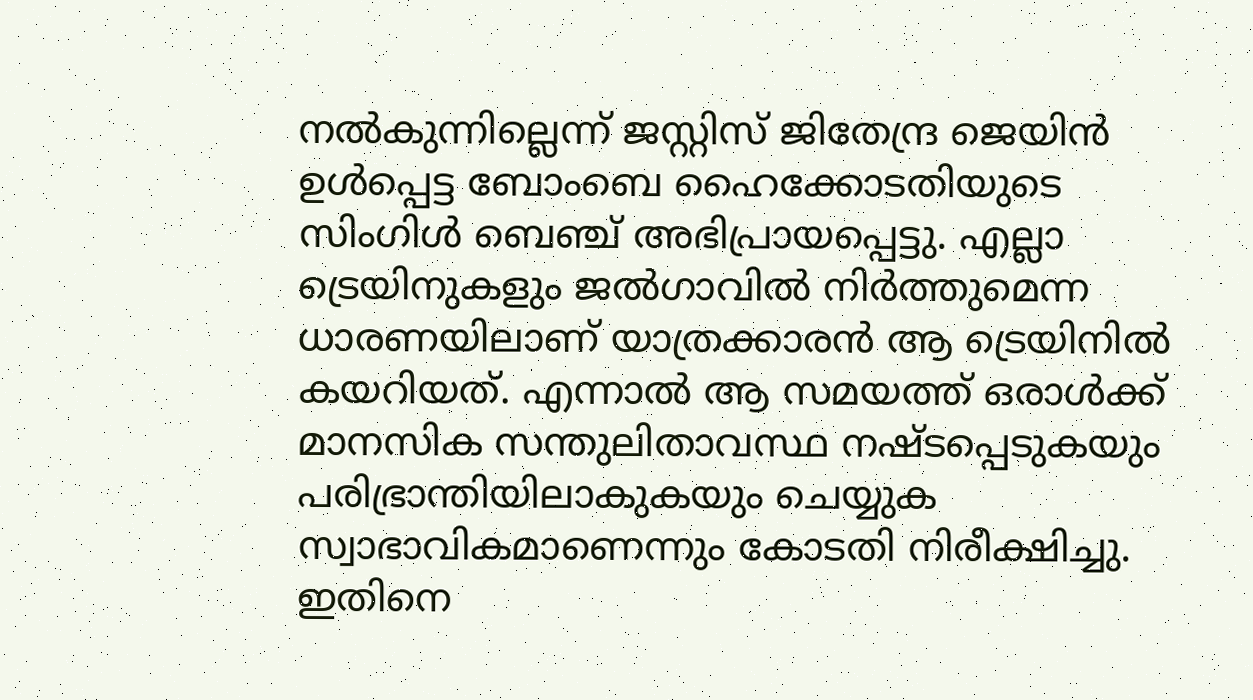നല്‍കുന്നില്ലെന്ന് ജസ്റ്റിസ് ജിതേന്ദ്ര ജെയിൻ ഉൾപ്പെട്ട ബോംബെ ഹൈക്കോടതിയുടെ സിംഗിൾ ബെഞ്ച് അഭിപ്രായപ്പെട്ടു. എല്ലാ ട്രെയിനുകളും ജൽഗാവിൽ നിർത്തുമെന്ന ധാരണയിലാണ് യാത്രക്കാരൻ ആ ട്രെയിനിൽ കയറിയത്. എന്നാൽ ആ സമയത്ത് ഒരാൾക്ക് മാനസിക സന്തുലിതാവസ്ഥ നഷ്ടപ്പെടുകയും പരിഭ്രാന്തിയിലാകുകയും ചെയ്യുക സ്വാഭാവികമാണെന്നും കോടതി നിരീക്ഷിച്ചു. ഇതിനെ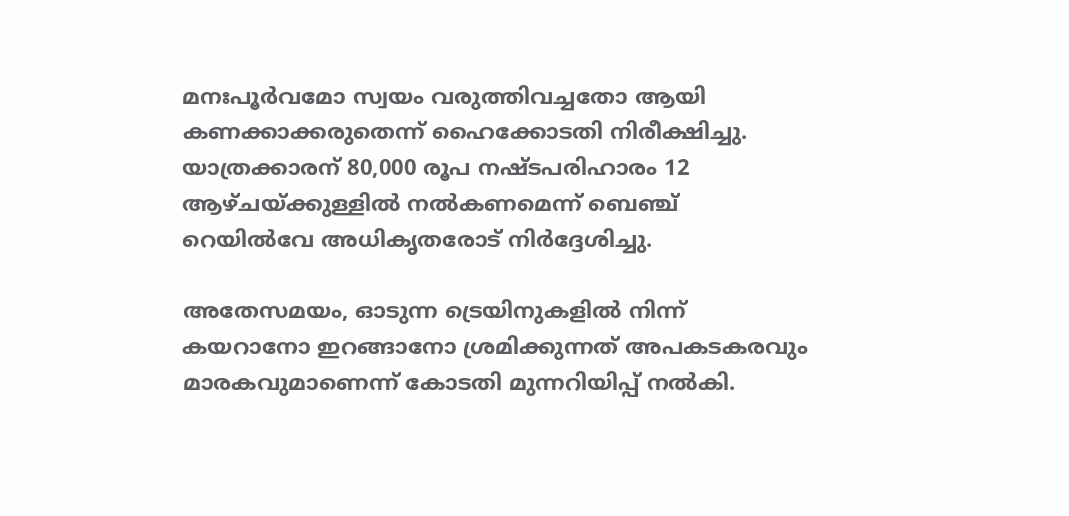മനഃപൂർവമോ സ്വയം വരുത്തിവച്ചതോ ആയി കണക്കാക്കരുതെന്ന് ഹൈക്കോടതി നിരീക്ഷിച്ചു. യാത്രക്കാരന് 80,000 രൂപ നഷ്ടപരിഹാരം 12 ആഴ്ചയ്ക്കുള്ളിൽ നൽകണമെന്ന് ബെഞ്ച് റെയിൽവേ അധികൃതരോട് നിർദ്ദേശിച്ചു.

അതേസമയം, ഓടുന്ന ട്രെയിനുകളിൽ നിന്ന് കയറാനോ ഇറങ്ങാനോ ശ്രമിക്കുന്നത് അപകടകരവും മാരകവുമാണെന്ന് കോടതി മുന്നറിയിപ്പ് നൽകി.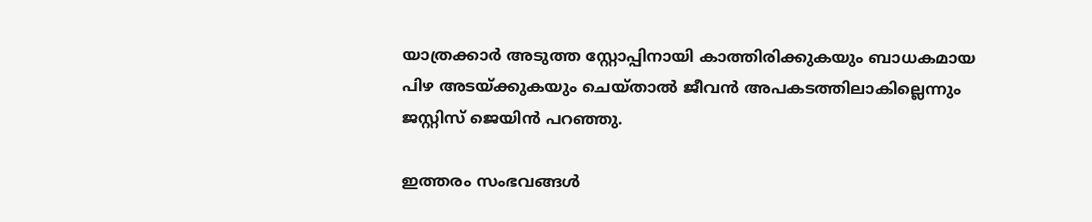യാത്രക്കാർ അടുത്ത സ്റ്റോപ്പിനായി കാത്തിരിക്കുകയും ബാധകമായ പിഴ അടയ്ക്കുകയും ചെയ്താൽ ജീവൻ അപകടത്തിലാകില്ലെന്നും ജസ്റ്റിസ് ജെയിൻ പറഞ്ഞു.

ഇത്തരം സംഭവങ്ങൾ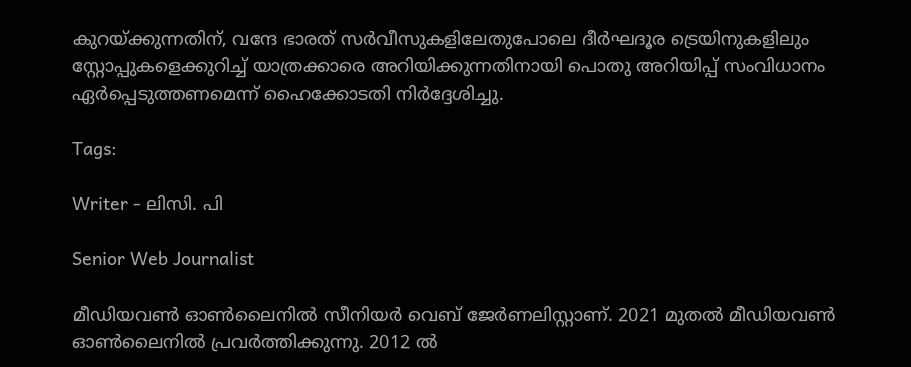കുറയ്ക്കുന്നതിന്, വന്ദേ ഭാരത് സർവീസുകളിലേതുപോലെ ദീർഘദൂര ട്രെയിനുകളിലും സ്റ്റോപ്പുകളെക്കുറിച്ച് യാത്രക്കാരെ അറിയിക്കുന്നതിനായി പൊതു അറിയിപ്പ് സംവിധാനം ഏർപ്പെടുത്തണമെന്ന് ഹൈക്കോടതി നിർദ്ദേശിച്ചു.

Tags:

Writer - ലിസി. പി

Senior Web Journalist

മീഡിയവൺ ഓൺലൈനിൽ സീനിയർ വെബ് ജേർണലിസ്റ്റാണ്. 2021 മുതൽ മീഡിയവൺ ഓൺലൈനിൽ പ്രവർത്തിക്കുന്നു. 2012 ല്‍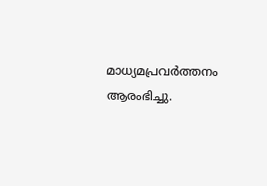മാധ്യമപ്രവര്‍ത്തനം ആരംഭിച്ചു.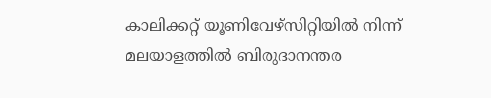കാലിക്കറ്റ് യൂണിവേഴ്‌സിറ്റിയിൽ നിന്ന് മലയാളത്തിൽ ബിരുദാനന്തര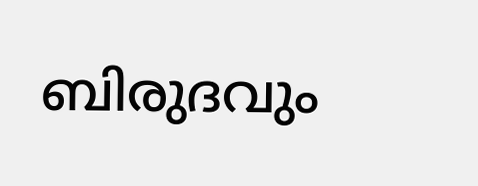ബിരുദവും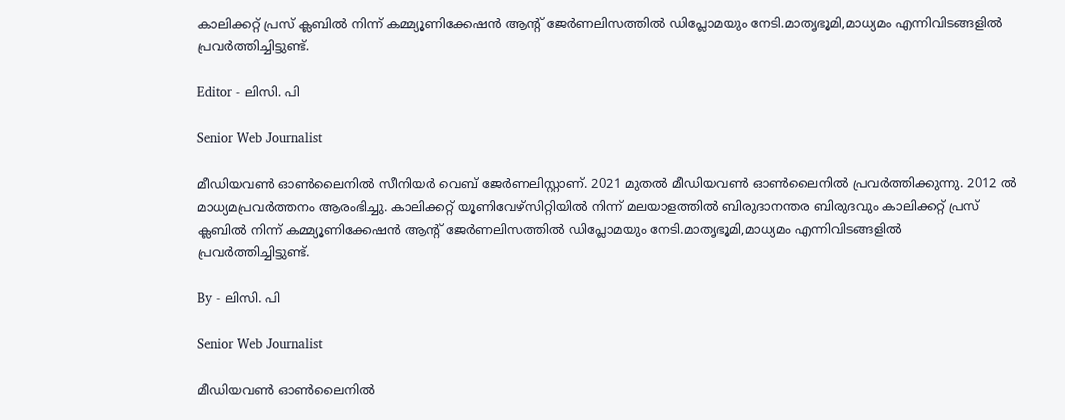കാലിക്കറ്റ് പ്രസ് ക്ലബിൽ നിന്ന് കമ്മ്യൂണിക്കേഷൻ ആന്റ് ജേർണലിസത്തിൽ ഡിപ്ലോമയും നേടി.മാതൃഭൂമി,മാധ്യമം എന്നിവിടങ്ങളിൽ പ്രവർത്തിച്ചിട്ടുണ്ട്.

Editor - ലിസി. പി

Senior Web Journalist

മീഡിയവൺ ഓൺലൈനിൽ സീനിയർ വെബ് ജേർണലിസ്റ്റാണ്. 2021 മുതൽ മീഡിയവൺ ഓൺലൈനിൽ പ്രവർത്തിക്കുന്നു. 2012 ല്‍ മാധ്യമപ്രവര്‍ത്തനം ആരംഭിച്ചു. കാലിക്കറ്റ് യൂണിവേഴ്‌സിറ്റിയിൽ നിന്ന് മലയാളത്തിൽ ബിരുദാനന്തര ബിരുദവും കാലിക്കറ്റ് പ്രസ് ക്ലബിൽ നിന്ന് കമ്മ്യൂണിക്കേഷൻ ആന്റ് ജേർണലിസത്തിൽ ഡിപ്ലോമയും നേടി.മാതൃഭൂമി,മാധ്യമം എന്നിവിടങ്ങളിൽ പ്രവർത്തിച്ചിട്ടുണ്ട്.

By - ലിസി. പി

Senior Web Journalist

മീഡിയവൺ ഓൺലൈനിൽ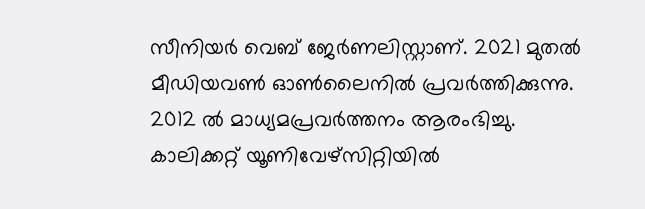സീനിയർ വെബ് ജേർണലിസ്റ്റാണ്. 2021 മുതൽ മീഡിയവൺ ഓൺലൈനിൽ പ്രവർത്തിക്കുന്നു. 2012 ല്‍ മാധ്യമപ്രവര്‍ത്തനം ആരംഭിച്ചു. കാലിക്കറ്റ് യൂണിവേഴ്‌സിറ്റിയിൽ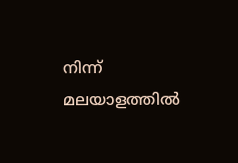നിന്ന് മലയാളത്തിൽ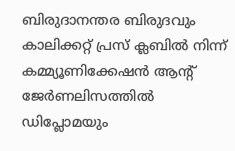ബിരുദാനന്തര ബിരുദവും കാലിക്കറ്റ് പ്രസ് ക്ലബിൽ നിന്ന് കമ്മ്യൂണിക്കേഷൻ ആന്റ് ജേർണലിസത്തിൽ ഡിപ്ലോമയും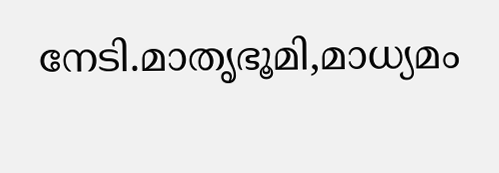നേടി.മാതൃഭൂമി,മാധ്യമം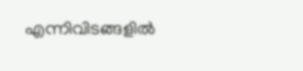എന്നിവിടങ്ങളിൽ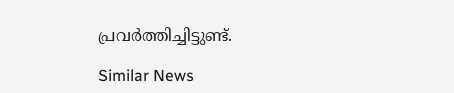പ്രവർത്തിച്ചിട്ടുണ്ട്.

Similar News